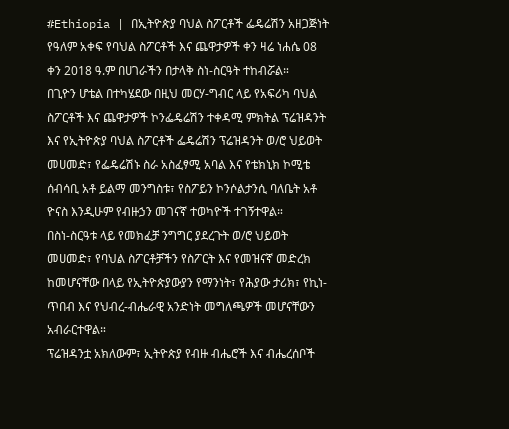#Ethiopia | በኢትዮጵያ ባህል ስፖርቶች ፌዴሬሽን አዘጋጅነት የዓለም አቀፍ የባህል ስፖርቶች እና ጨዋታዎች ቀን ዛሬ ነሐሴ 08 ቀን 2018 ዓ.ም በሀገራችን በታላቅ ስነ-ስርዓት ተከብሯል።
በጊዮን ሆቴል በተካሄደው በዚህ መርሃ-ግብር ላይ የአፍሪካ ባህል ስፖርቶች እና ጨዋታዎች ኮንፌዴሬሽን ተቀዳሚ ምክትል ፕሬዝዳንት እና የኢትዮጵያ ባህል ስፖርቶች ፌዴሬሽን ፕሬዝዳንት ወ/ሮ ህይወት መሀመድ፣ የፌዴሬሽኑ ስራ አስፈፃሚ አባል እና የቴክኒክ ኮሚቴ ሰብሳቢ አቶ ይልማ መንግስቱ፣ የስፖይን ኮንሶልታንሲ ባለቤት አቶ ዮናስ እንዲሁም የብዙኃን መገናኛ ተወካዮች ተገኝተዋል።
በስነ-ስርዓቱ ላይ የመክፈቻ ንግግር ያደረጉት ወ/ሮ ህይወት መሀመድ፣ የባህል ስፖርቶቻችን የስፖርት እና የመዝናኛ መድረክ ከመሆናቸው በላይ የኢትዮጵያውያን የማንነት፣ የሕያው ታሪክ፣ የኪነ-ጥበብ እና የህብረ-ብሔራዊ አንድነት መግለጫዎች መሆናቸውን አብራርተዋል።
ፕሬዝዳንቷ አክለውም፣ ኢትዮጵያ የብዙ ብሔሮች እና ብሔረሰቦች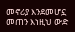መኖሪያ እንደመሆኗ መጠን እነዚህ ውድ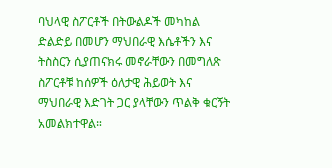ባህላዊ ስፖርቶች በትውልዶች መካከል ድልድይ በመሆን ማህበራዊ እሴቶችን እና ትስስርን ሲያጠናክሩ መኖራቸውን በመግለጽ ስፖርቶቹ ከሰዎች ዕለታዊ ሕይወት እና ማህበራዊ እድገት ጋር ያላቸውን ጥልቅ ቁርኝት አመልክተዋል።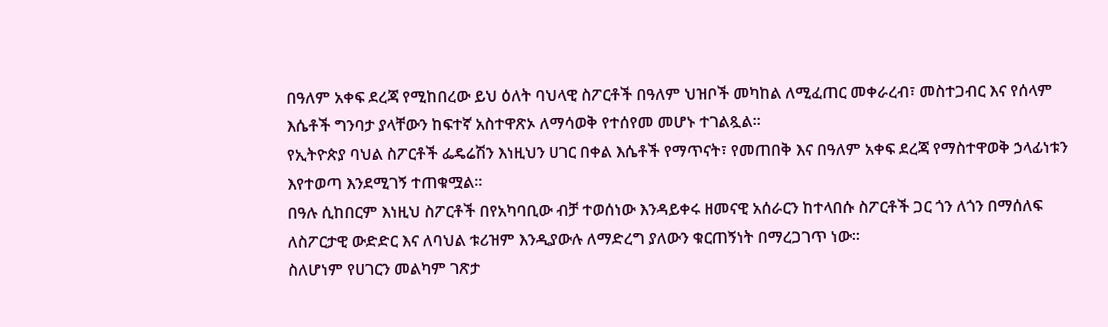በዓለም አቀፍ ደረጃ የሚከበረው ይህ ዕለት ባህላዊ ስፖርቶች በዓለም ህዝቦች መካከል ለሚፈጠር መቀራረብ፣ መስተጋብር እና የሰላም እሴቶች ግንባታ ያላቸውን ከፍተኛ አስተዋጽኦ ለማሳወቅ የተሰየመ መሆኑ ተገልጿል።
የኢትዮጵያ ባህል ስፖርቶች ፌዴሬሽን እነዚህን ሀገር በቀል እሴቶች የማጥናት፣ የመጠበቅ እና በዓለም አቀፍ ደረጃ የማስተዋወቅ ኃላፊነቱን እየተወጣ እንደሚገኝ ተጠቁሟል።
በዓሉ ሲከበርም እነዚህ ስፖርቶች በየአካባቢው ብቻ ተወሰነው እንዳይቀሩ ዘመናዊ አሰራርን ከተላበሱ ስፖርቶች ጋር ጎን ለጎን በማሰለፍ ለስፖርታዊ ውድድር እና ለባህል ቱሪዝም እንዲያውሉ ለማድረግ ያለውን ቁርጠኝነት በማረጋገጥ ነው።
ስለሆነም የሀገርን መልካም ገጽታ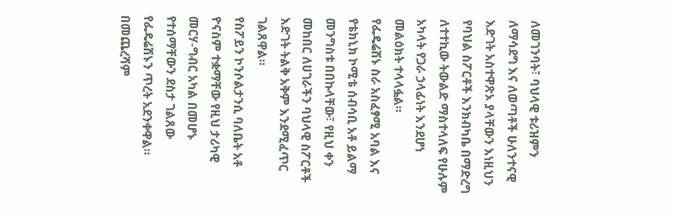ለመገንባት፣ ባህላዊ ቱሪዝምን ለማሳደግ እና ለወጣቶች ሁለንተናዊ እድገት አስተዋጽኦ ያላቸውን እነዚህን የባህል ስፖርቶች እንክብካቤ በማድረግ ለተተኪው ትውልድ ማስተላለፍ የሁሉም አካላት የጋራ ኃላፊነት እንደሆነ መልዕክት ተላላፏል።
የፌዴሬሽኑ ስራ አስፈፃሚ አባል እና የቴክኒክ ኮሚቴ ሰብሳቢ አቶ ይልማ መንግስቱ በበኩላቸው፣ የዚህ ቀን መከበር ለሀገራችን ባህላዊ ስፖርቶች እድገት ትልቅ አቅም እንደሚፈጥር ገልጸዋል።
የስፖይን ኮንሶልታንሲ ባለቤት አቶ ዮናስም ተቋማቸው የዚህ ታሪካዊ መርሃ-ግብር አካል በመሆኑ የተሰማቸውን ደስታ ገልጸው የፌዴሬሽኑን ጥረት አደንቀዋል።
በመጨረሻም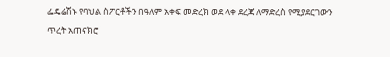ፌዴሬሽኑ የባህል ስፖርቶችን በዓለም አቀፍ መድረክ ወደ ላቀ ደረጃ ለማድረስ የሚያደርገውን ጥረት አጠናክሮ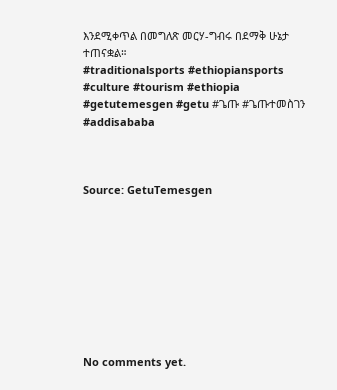እንደሚቀጥል በመግለጽ መርሃ-ግብሩ በደማቅ ሁኔታ ተጠናቋል።
#traditionalsports #ethiopiansports #culture #tourism #ethiopia #getutemesgen #getu #ጌጡ #ጌጡተመስገን #addisababa



Source: GetuTemesgen









No comments yet.